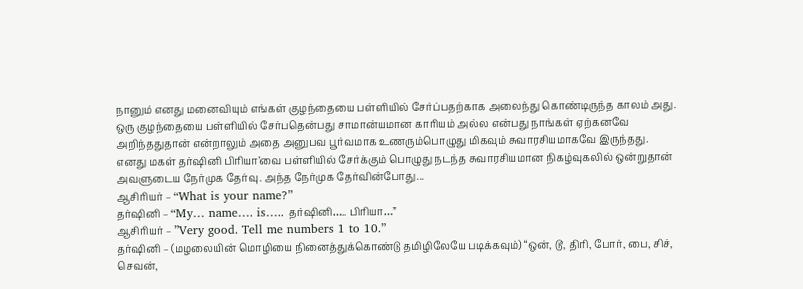நானும் எனது மனைவியும் எங்கள் குழந்தையை பள்ளியில் சேர்ப்பதற்காக அலைந்து கொண்டிருந்த காலம் அது.
ஒரு குழந்தையை பள்ளியில் சேர்பதென்பது சாமான்யமான காரியம் அல்ல என்பது நாங்கள் ஏற்கனவே அறிந்ததுதான் என்றாலும் அதை அனுபவ பூர்வமாக உணரும்பொழுது மிகவும் சுவாரசியமாகவே இருந்தது.
எனது மகள் தர்ஷினி பிரியா’வை பள்ளியில் சேர்க்கும் பொழுது நடந்த சுவாரசியமான நிகழ்வுகலில் ஒன்றுதான் அவளுடைய நேர்முக தேர்வு. அந்த நேர்முக தேர்வின்போது...
ஆசிரியர் – “What is your name?”
தர்ஷினி – “My… name…. is….. தர்ஷினி….. பிரியா…”
ஆசிரியர் – ”Very good. Tell me numbers 1 to 10.”
தர்ஷினி – (மழலையின் மொழியை நினைத்துக்கொண்டு தமிழிலேயே படிக்கவும்) “ஒன், டூ, திரி, போர், பை, சிச், செவன்,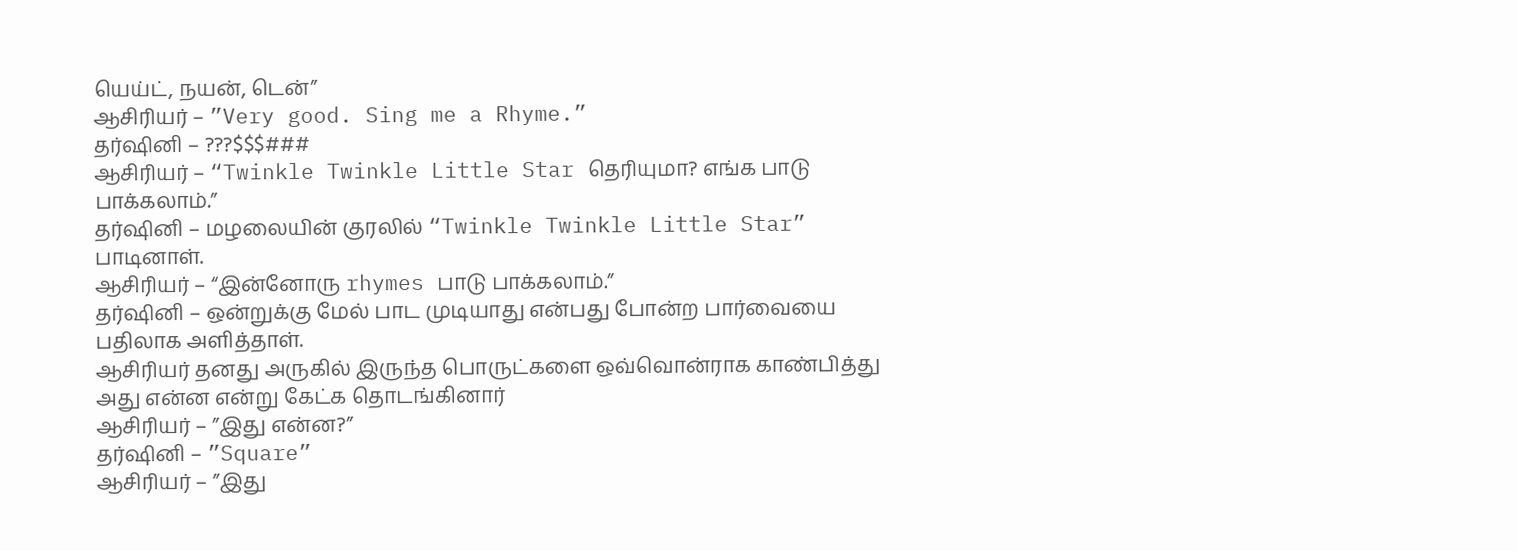யெய்ட், நயன், டென்”
ஆசிரியர் – ”Very good. Sing me a Rhyme.”
தர்ஷினி – ???$$$###
ஆசிரியர் – “Twinkle Twinkle Little Star தெரியுமா? எங்க பாடு பாக்கலாம்.”
தர்ஷினி – மழலையின் குரலில் “Twinkle Twinkle Little Star” பாடினாள்.
ஆசிரியர் – “இன்னோரு rhymes பாடு பாக்கலாம்.”
தர்ஷினி – ஒன்றுக்கு மேல் பாட முடியாது என்பது போன்ற பார்வையை பதிலாக அளித்தாள்.
ஆசிரியர் தனது அருகில் இருந்த பொருட்களை ஒவ்வொன்ராக காண்பித்து அது என்ன என்று கேட்க தொடங்கினார்
ஆசிரியர் – ”இது என்ன?”
தர்ஷினி – ”Square”
ஆசிரியர் – ”இது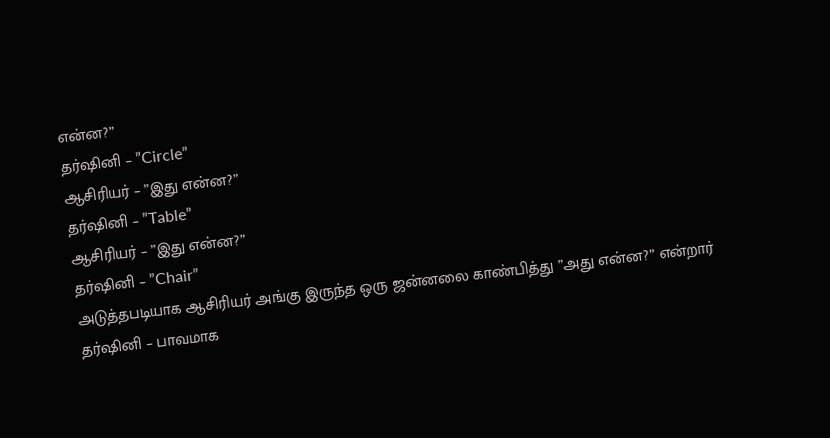என்ன?”
தர்ஷினி – ”Circle”
ஆசிரியர் – ”இது என்ன?”
தர்ஷினி – ”Table”
ஆசிரியர் – ”இது என்ன?”
தர்ஷினி – ”Chair”
அடுத்தபடியாக ஆசிரியர் அங்கு இருந்த ஒரு ஜன்னலை காண்பித்து ”அது என்ன?” என்றார்
தர்ஷினி – பாவமாக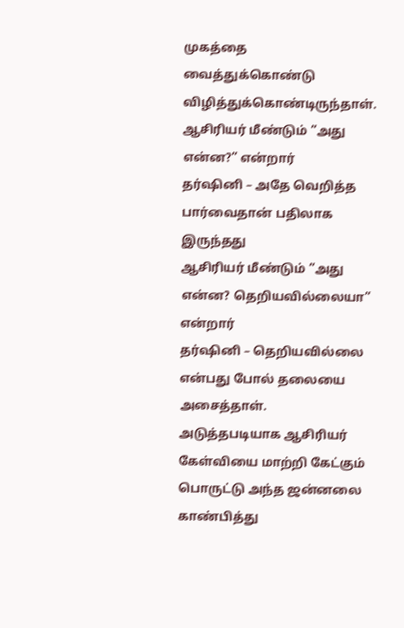முகத்தை வைத்துக்கொண்டு விழித்துக்கொண்டிருந்தாள்.
ஆசிரியர் மீண்டும் ”அது என்ன?” என்றார்
தர்ஷினி – அதே வெறித்த பார்வைதான் பதிலாக இருந்தது
ஆசிரியர் மீண்டும் ”அது என்ன? தெறியவில்லையா” என்றார்
தர்ஷினி – தெறியவில்லை என்பது போல் தலையை அசைத்தாள்.
அடுத்தபடியாக ஆசிரியர் கேள்வியை மாற்றி கேட்கும் பொருட்டு அந்த ஜன்னலை காண்பித்து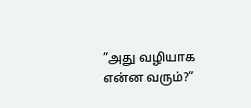”அது வழியாக என்ன வரும்?”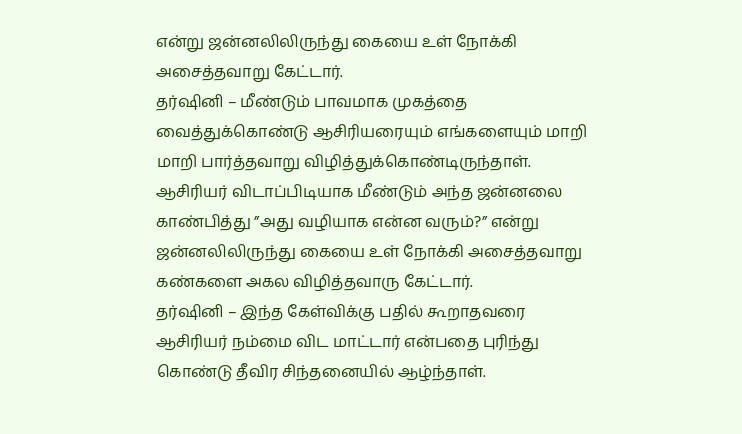என்று ஜன்னலிலிருந்து கையை உள் நோக்கி அசைத்தவாறு கேட்டார்.
தர்ஷினி – மீண்டும் பாவமாக முகத்தை வைத்துக்கொண்டு ஆசிரியரையும் எங்களையும் மாறி மாறி பார்த்தவாறு விழித்துக்கொண்டிருந்தாள்.
ஆசிரியர் விடாப்பிடியாக மீண்டும் அந்த ஜன்னலை காண்பித்து ”அது வழியாக என்ன வரும்?” என்று ஜன்னலிலிருந்து கையை உள் நோக்கி அசைத்தவாறு கண்களை அகல விழித்தவாரு கேட்டார்.
தர்ஷினி – இந்த கேள்விக்கு பதில் கூறாதவரை ஆசிரியர் நம்மை விட மாட்டார் என்பதை புரிந்து கொண்டு தீவிர சிந்தனையில் ஆழ்ந்தாள்.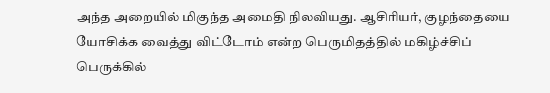அந்த அறையில் மிகுந்த அமைதி நிலவியது. ஆசிரியர், குழந்தையை யோசிக்க வைத்து விட்டோம் என்ற பெருமிதத்தில் மகிழ்ச்சிப் பெருக்கில்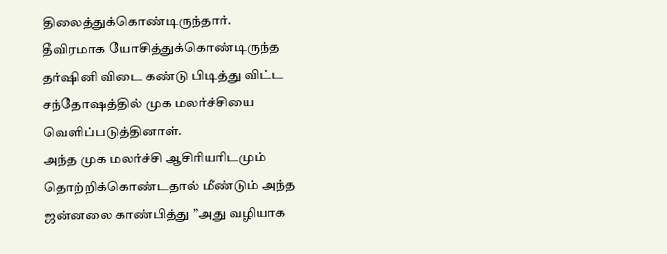திலைத்துக்கொண்டிருந்தார்.
தீவிரமாக யோசித்துக்கொண்டிருந்த தர்ஷினி விடை கண்டு பிடித்து விட்ட சந்தோஷத்தில் முக மலர்ச்சியை வெளிப்படுத்தினாள்.
அந்த முக மலர்ச்சி ஆசிரியரிடமும் தொற்றிக்கொண்டதால் மீண்டும் அந்த ஜன்னலை காண்பித்து ”அது வழியாக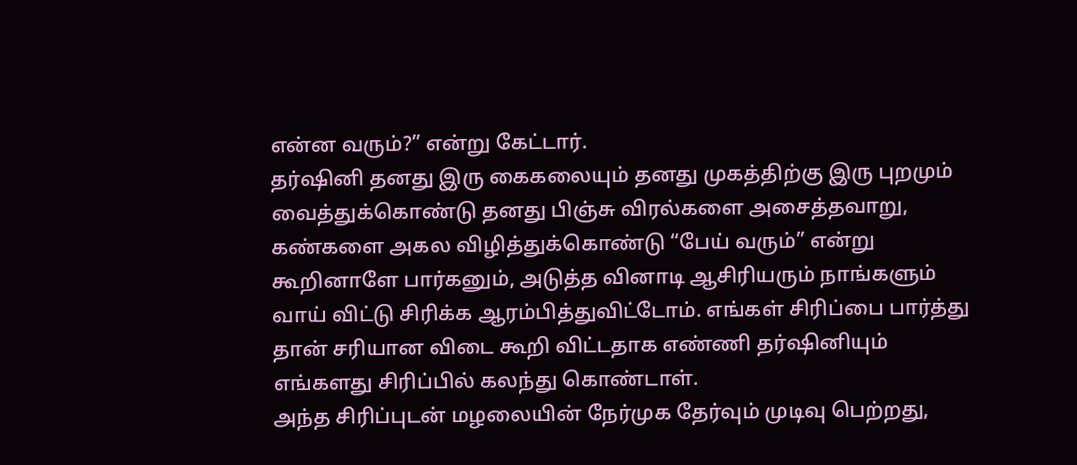என்ன வரும்?” என்று கேட்டார்.
தர்ஷினி தனது இரு கைகலையும் தனது முகத்திற்கு இரு புறமும் வைத்துக்கொண்டு தனது பிஞ்சு விரல்களை அசைத்தவாறு, கண்களை அகல விழித்துக்கொண்டு “பேய் வரும்” என்று கூறினாளே பார்கனும், அடுத்த வினாடி ஆசிரியரும் நாங்களும் வாய் விட்டு சிரிக்க ஆரம்பித்துவிட்டோம். எங்கள் சிரிப்பை பார்த்து தான் சரியான விடை கூறி விட்டதாக எண்ணி தர்ஷினியும் எங்களது சிரிப்பில் கலந்து கொண்டாள்.
அந்த சிரிப்புடன் மழலையின் நேர்முக தேர்வும் முடிவு பெற்றது,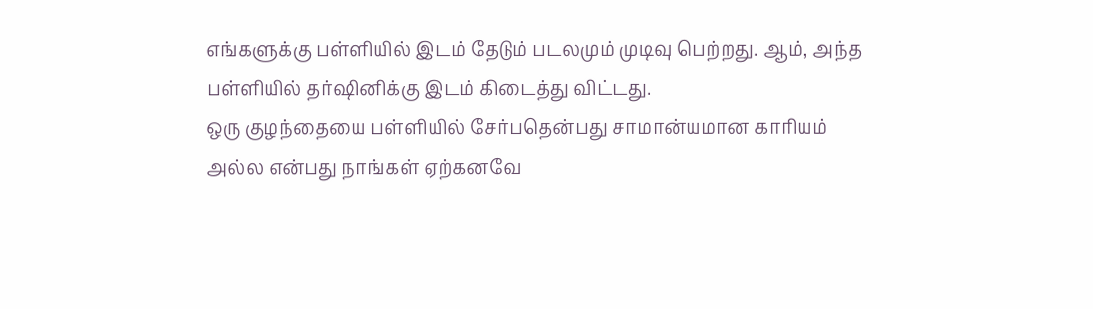எங்களுக்கு பள்ளியில் இடம் தேடும் படலமும் முடிவு பெற்றது. ஆம், அந்த பள்ளியில் தர்ஷினிக்கு இடம் கிடைத்து விட்டது.
ஒரு குழந்தையை பள்ளியில் சேர்பதென்பது சாமான்யமான காரியம் அல்ல என்பது நாங்கள் ஏற்கனவே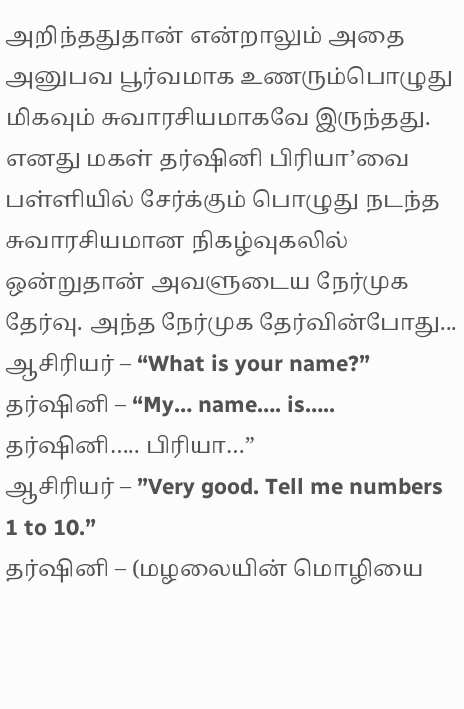அறிந்ததுதான் என்றாலும் அதை அனுபவ பூர்வமாக உணரும்பொழுது மிகவும் சுவாரசியமாகவே இருந்தது.
எனது மகள் தர்ஷினி பிரியா’வை பள்ளியில் சேர்க்கும் பொழுது நடந்த சுவாரசியமான நிகழ்வுகலில் ஒன்றுதான் அவளுடைய நேர்முக தேர்வு. அந்த நேர்முக தேர்வின்போது...
ஆசிரியர் – “What is your name?”
தர்ஷினி – “My… name…. is….. தர்ஷினி….. பிரியா…”
ஆசிரியர் – ”Very good. Tell me numbers 1 to 10.”
தர்ஷினி – (மழலையின் மொழியை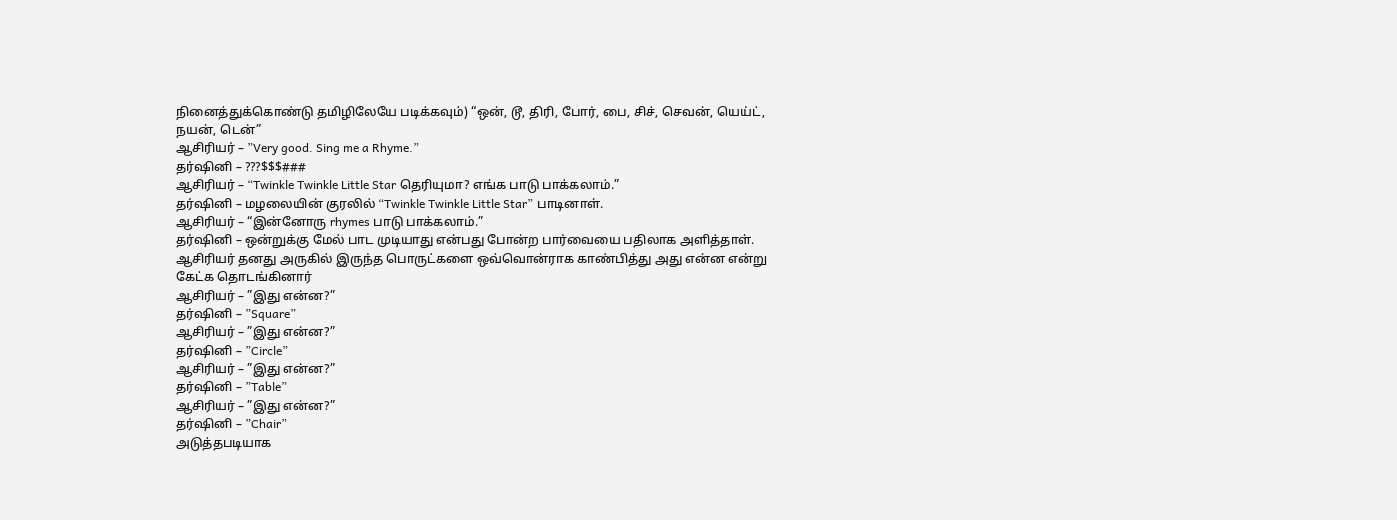நினைத்துக்கொண்டு தமிழிலேயே படிக்கவும்) “ஒன், டூ, திரி, போர், பை, சிச், செவன், யெய்ட், நயன், டென்”
ஆசிரியர் – ”Very good. Sing me a Rhyme.”
தர்ஷினி – ???$$$###
ஆசிரியர் – “Twinkle Twinkle Little Star தெரியுமா? எங்க பாடு பாக்கலாம்.”
தர்ஷினி – மழலையின் குரலில் “Twinkle Twinkle Little Star” பாடினாள்.
ஆசிரியர் – “இன்னோரு rhymes பாடு பாக்கலாம்.”
தர்ஷினி – ஒன்றுக்கு மேல் பாட முடியாது என்பது போன்ற பார்வையை பதிலாக அளித்தாள்.
ஆசிரியர் தனது அருகில் இருந்த பொருட்களை ஒவ்வொன்ராக காண்பித்து அது என்ன என்று கேட்க தொடங்கினார்
ஆசிரியர் – ”இது என்ன?”
தர்ஷினி – ”Square”
ஆசிரியர் – ”இது என்ன?”
தர்ஷினி – ”Circle”
ஆசிரியர் – ”இது என்ன?”
தர்ஷினி – ”Table”
ஆசிரியர் – ”இது என்ன?”
தர்ஷினி – ”Chair”
அடுத்தபடியாக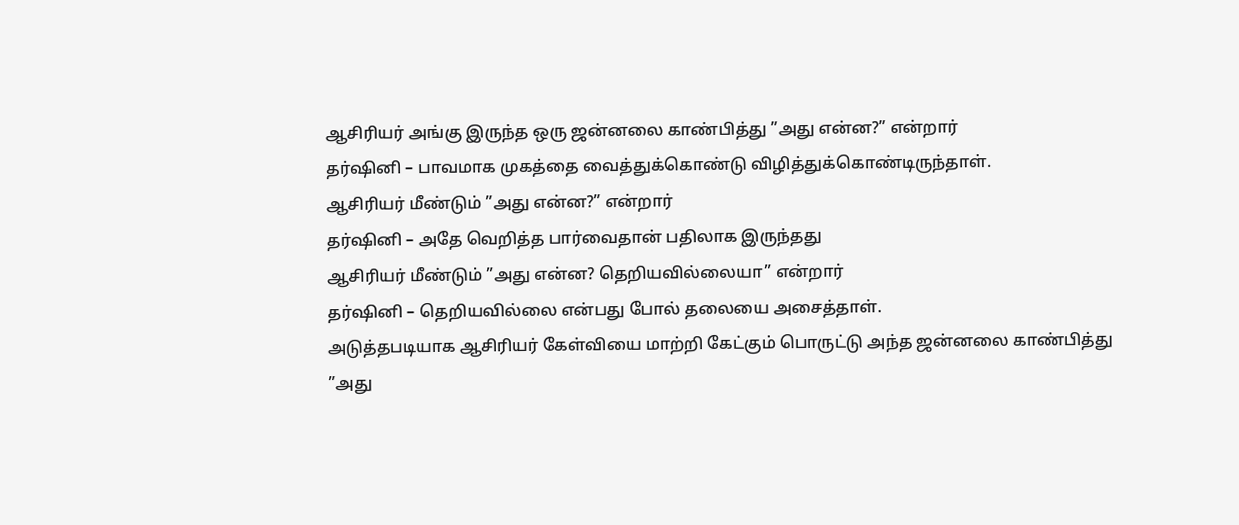ஆசிரியர் அங்கு இருந்த ஒரு ஜன்னலை காண்பித்து ”அது என்ன?” என்றார்
தர்ஷினி – பாவமாக முகத்தை வைத்துக்கொண்டு விழித்துக்கொண்டிருந்தாள்.
ஆசிரியர் மீண்டும் ”அது என்ன?” என்றார்
தர்ஷினி – அதே வெறித்த பார்வைதான் பதிலாக இருந்தது
ஆசிரியர் மீண்டும் ”அது என்ன? தெறியவில்லையா” என்றார்
தர்ஷினி – தெறியவில்லை என்பது போல் தலையை அசைத்தாள்.
அடுத்தபடியாக ஆசிரியர் கேள்வியை மாற்றி கேட்கும் பொருட்டு அந்த ஜன்னலை காண்பித்து ”அது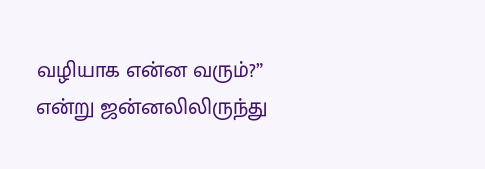வழியாக என்ன வரும்?” என்று ஜன்னலிலிருந்து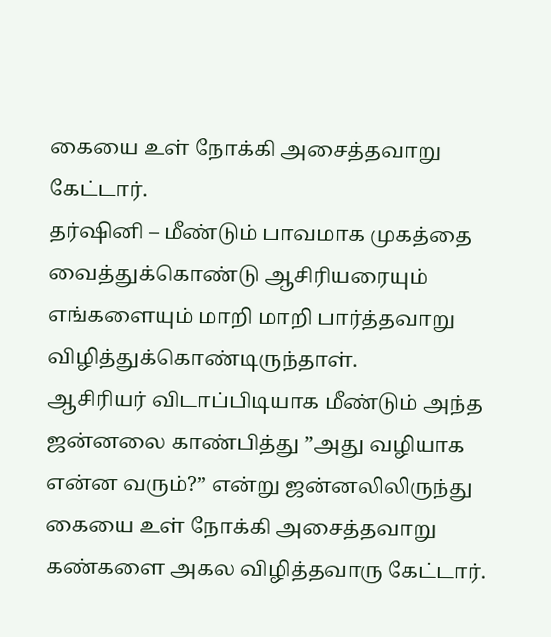கையை உள் நோக்கி அசைத்தவாறு கேட்டார்.
தர்ஷினி – மீண்டும் பாவமாக முகத்தை வைத்துக்கொண்டு ஆசிரியரையும் எங்களையும் மாறி மாறி பார்த்தவாறு விழித்துக்கொண்டிருந்தாள்.
ஆசிரியர் விடாப்பிடியாக மீண்டும் அந்த ஜன்னலை காண்பித்து ”அது வழியாக என்ன வரும்?” என்று ஜன்னலிலிருந்து கையை உள் நோக்கி அசைத்தவாறு கண்களை அகல விழித்தவாரு கேட்டார்.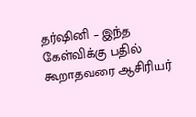தர்ஷினி – இந்த கேள்விக்கு பதில் கூறாதவரை ஆசிரியர்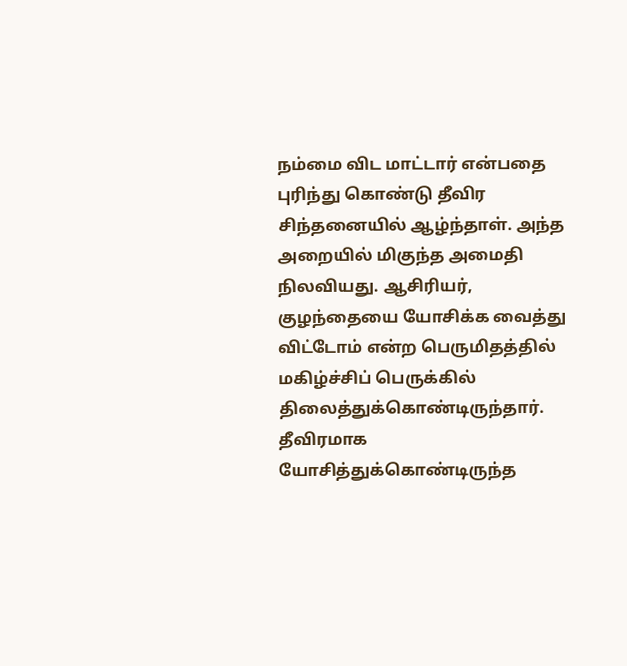நம்மை விட மாட்டார் என்பதை புரிந்து கொண்டு தீவிர சிந்தனையில் ஆழ்ந்தாள். அந்த அறையில் மிகுந்த அமைதி நிலவியது. ஆசிரியர், குழந்தையை யோசிக்க வைத்து விட்டோம் என்ற பெருமிதத்தில் மகிழ்ச்சிப் பெருக்கில் திலைத்துக்கொண்டிருந்தார்.
தீவிரமாக யோசித்துக்கொண்டிருந்த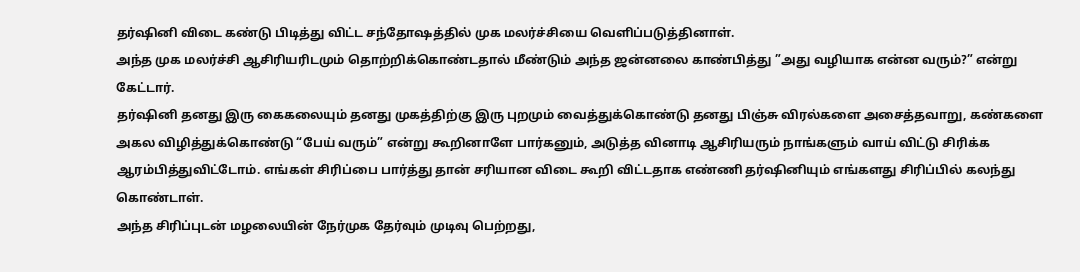தர்ஷினி விடை கண்டு பிடித்து விட்ட சந்தோஷத்தில் முக மலர்ச்சியை வெளிப்படுத்தினாள்.
அந்த முக மலர்ச்சி ஆசிரியரிடமும் தொற்றிக்கொண்டதால் மீண்டும் அந்த ஜன்னலை காண்பித்து ”அது வழியாக என்ன வரும்?” என்று கேட்டார்.
தர்ஷினி தனது இரு கைகலையும் தனது முகத்திற்கு இரு புறமும் வைத்துக்கொண்டு தனது பிஞ்சு விரல்களை அசைத்தவாறு, கண்களை அகல விழித்துக்கொண்டு “பேய் வரும்” என்று கூறினாளே பார்கனும், அடுத்த வினாடி ஆசிரியரும் நாங்களும் வாய் விட்டு சிரிக்க ஆரம்பித்துவிட்டோம். எங்கள் சிரிப்பை பார்த்து தான் சரியான விடை கூறி விட்டதாக எண்ணி தர்ஷினியும் எங்களது சிரிப்பில் கலந்து கொண்டாள்.
அந்த சிரிப்புடன் மழலையின் நேர்முக தேர்வும் முடிவு பெற்றது,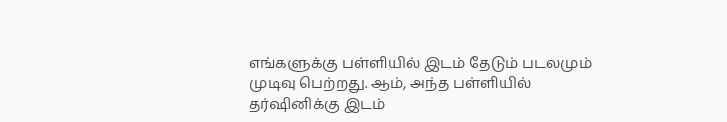எங்களுக்கு பள்ளியில் இடம் தேடும் படலமும் முடிவு பெற்றது. ஆம், அந்த பள்ளியில் தர்ஷினிக்கு இடம்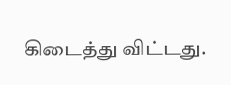கிடைத்து விட்டது.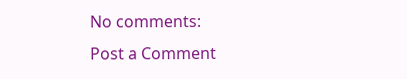No comments:
Post a Comment